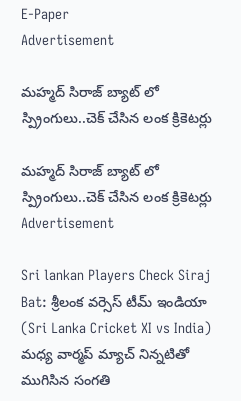E-Paper
Advertisement

మహ్మద్ సిరాజ్ బ్యాట్ లో స్ప్రింగులు..చెక్ చేసిన లంక క్రికెట‌ర్లు

మహ్మద్ సిరాజ్ బ్యాట్ లో స్ప్రింగులు..చెక్ చేసిన లంక క్రికెట‌ర్లు
Advertisement

Sri lankan Players Check Siraj Bat: శ్రీలంక వర్సెస్ టీమ్ ఇండియా (Sri Lanka Cricket XI vs India) మధ్య వార్మ‌ప్ మ్యాచ్ నిన్నటితో ముగిసిన సంగతి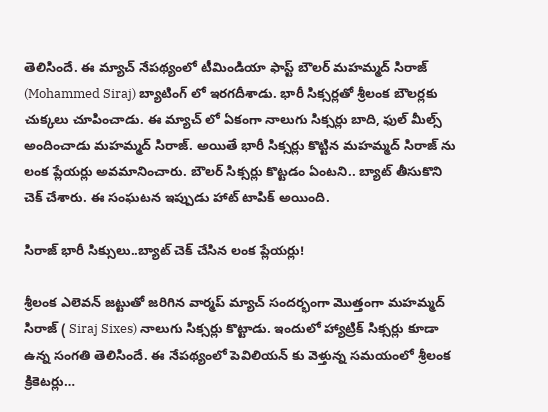తెలిసిందే. ఈ మ్యాచ్ నేపథ్యంలో టీమిండియా ఫాస్ట్ బౌలర్ మహమ్మద్ సిరాజ్ (Mohammed Siraj) బ్యాటింగ్ లో ఇరగదీశాడు. భారీ సిక్సర్లతో శ్రీలంక బౌలర్లకు చుక్కలు చూపించాడు. ఈ మ్యాచ్ లో ఏకంగా నాలుగు సిక్సర్లు బాది, ఫుల్ మీల్స్ అందించాడు మహమ్మద్ సిరాజ్. అయితే భారీ సిక్సర్లు కొట్టిన మహమ్మద్ సిరాజ్ ను లంక ప్లేయర్లు అవమానించారు. బౌలర్ సిక్సర్లు కొట్టడం ఏంటని.. బ్యాట్ తీసుకొని చెక్ చేశారు. ఈ సంఘటన ఇప్పుడు హాట్ టాపిక్ అయింది.

సిరాజ్ భారీ సిక్సులు..బ్యాట్ చెక్ చేసిన లంక ప్లేయర్లు!

శ్రీలంక ఎలెవన్ జట్టుతో జరిగిన వార్మ‌ప్ మ్యాచ్ సందర్భంగా మొత్తంగా మహమ్మద్ సిరాజ్ ( Siraj Sixes) నాలుగు సిక్సర్లు కొట్టాడు. ఇందులో హ్యాట్రిక్ సిక్సర్లు కూడా ఉన్న సంగతి తెలిసిందే. ఈ నేపథ్యంలో పెవిలియన్ కు వెళ్తున్న సమయంలో శ్రీలంక క్రికెటర్లు…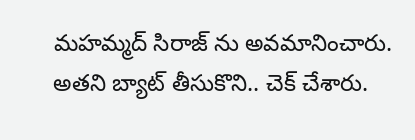మహమ్మద్ సిరాజ్ ను అవమానించారు. అతని బ్యాట్ తీసుకొని.. చెక్ చేశారు.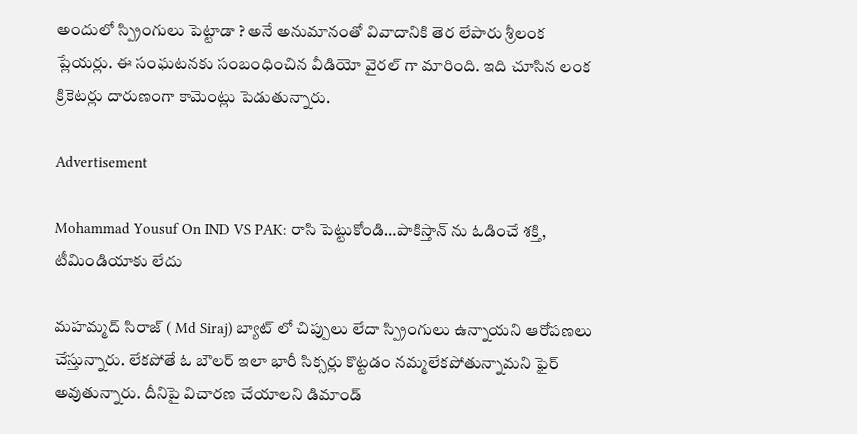అందులో స్ప్రింగులు పెట్టాడా ? అనే అనుమానంతో వివాదానికి తెర లేపారు శ్రీలంక ప్లేయర్లు. ఈ సంఘటనకు సంబంధించిన వీడియో వైరల్ గా మారింది. ఇది చూసిన లంక క్రికెటర్లు దారుణంగా కామెంట్లు పెడుతున్నారు.

Advertisement

Mohammad Yousuf On IND VS PAK: రాసి పెట్టుకోండి…పాకిస్తాన్ ను ఓడించే శ‌క్తి, టీమిండియాకు లేదు

మహమ్మద్ సిరాజ్ ( Md Siraj) బ్యాట్ లో చిప్పులు లేదా స్ప్రింగులు ఉన్నాయని ఆరోపణలు చేస్తున్నారు. లేకపోతే ఓ బౌలర్ ఇలా భారీ సిక్సర్లు కొట్టడం నమ్మలేకపోతున్నామని ఫైర్ అవుతున్నారు. దీనిపై విచారణ చేయాలని డిమాండ్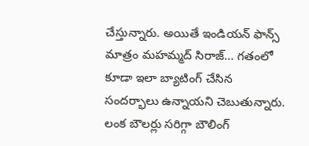చేస్తున్నారు. అయితే ఇండియన్ ఫాన్స్ మాత్రం మహమ్మద్ సిరాజ్… గతంలో కూడా ఇలా బ్యాటింగ్ చేసిన సందర్భాలు ఉన్నాయని చెబుతున్నారు. లంక బౌలర్లు సరిగ్గా బౌలింగ్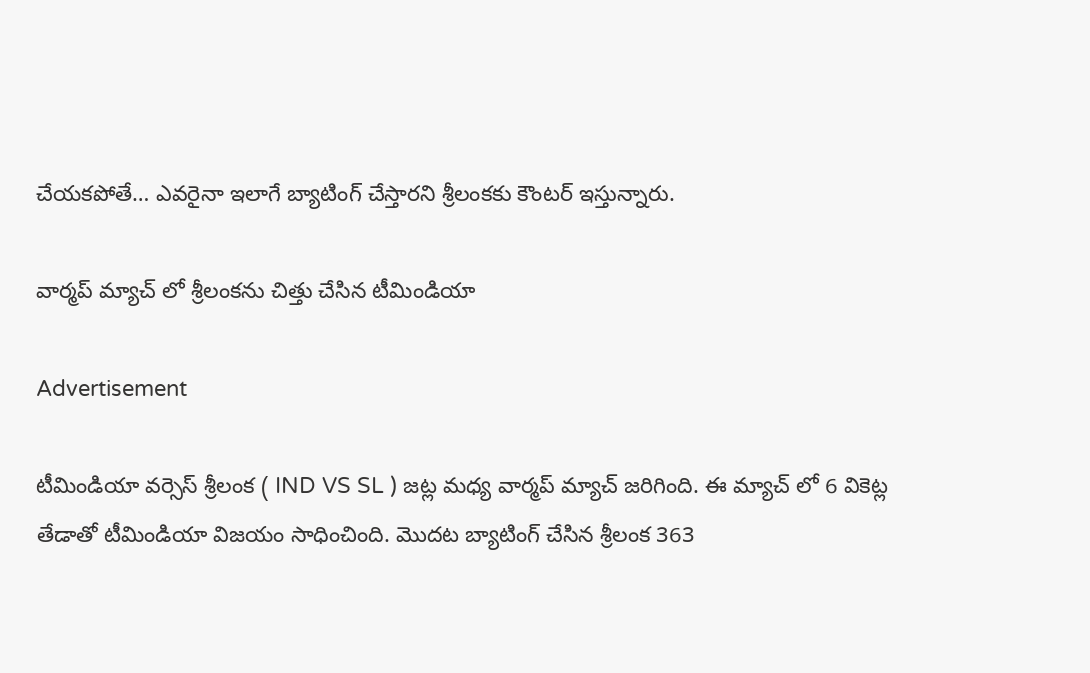చేయకపోతే… ఎవరైనా ఇలాగే బ్యాటింగ్ చేస్తారని శ్రీలంకకు కౌంటర్ ఇస్తున్నారు.

వార్మ‌ప్ మ్యాచ్ లో శ్రీలంకను చిత్తు చేసిన టీమిండియా

Advertisement

టీమిండియా వర్సెస్ శ్రీలంక ( IND VS SL ) జట్ల మధ్య వార్మ‌ప్ మ్యాచ్ జరిగింది. ఈ మ్యాచ్ లో 6 వికెట్ల తేడాతో టీమిండియా విజయం సాధించింది. మొదట బ్యాటింగ్ చేసిన శ్రీలంక 363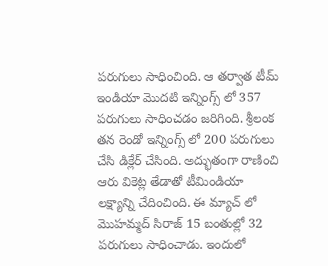పరుగులు సాధించింది. ఆ తర్వాత టీమ్ ఇండియా మొదటి ఇన్నింగ్స్ లో 357 పరుగులు సాధించడం జరిగింది. శ్రీలంక తన రెండో ఇన్నింగ్స్ లో 200 పరుగులు చేసి డిక్లేర్ చేసింది. అద్భుతంగా రాణించి ఆరు వికెట్ల తేడాతో టీమిండియా లక్ష్యాన్ని చేదించింది. ఈ మ్యాచ్ లో మొహమ్మద్ సిరాజ్ 15 బంతుల్లో 32 పరుగులు సాధించాడు. ఇందులో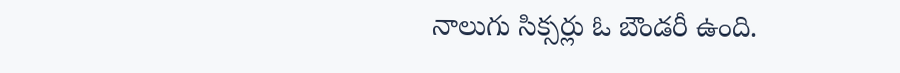నాలుగు సిక్సర్లు ఓ బౌండరీ ఉంది.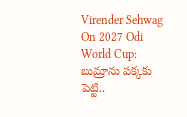Virender Sehwag On 2027 Odi World Cup: బుమ్రాను ప‌క్క‌కు పెట్టి..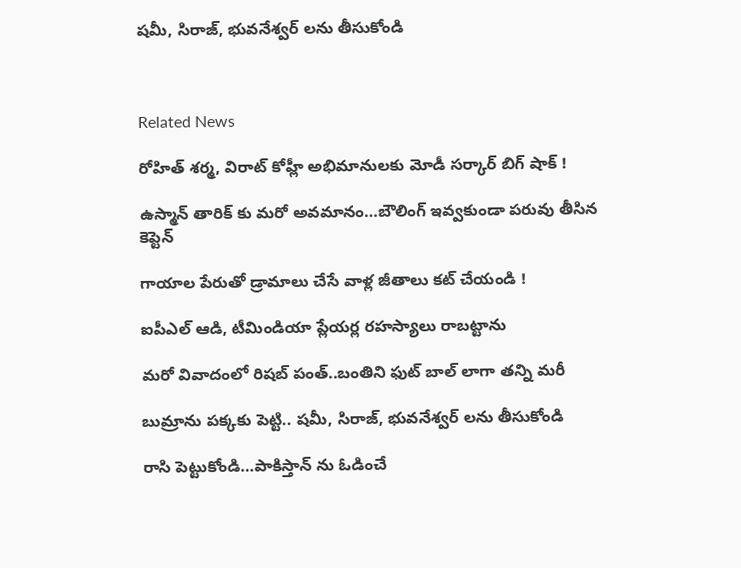ష‌మీ, సిరాజ్‌, భువ‌నేశ్వ‌ర్ ల‌ను తీసుకోండి



Related News

రోహిత్ శ‌ర్మ‌, విరాట్ కోహ్లీ అభిమానుల‌కు మోడీ స‌ర్కార్ బిగ్ షాక్ !

ఉస్మాన్ తారిక్ కు మరో అవ‌మానం…బౌలింగ్ ఇవ్వ‌కుండా ప‌రువు తీసిన కెప్టెన్

గాయాల పేరుతో డ్రామాలు చేసే వాళ్ల జీతాలు క‌ట్ చేయండి !

ఐపీఎల్ ఆడి, టీమిండియా ప్లేయర్ల ర‌హ‌స్యాలు రాబ‌ట్టాను

మ‌రో వివాదంలో రిష‌బ్ పంత్..బంతిని ఫుట్ బాల్ లాగా త‌న్ని మ‌రీ

బుమ్రాను ప‌క్క‌కు పెట్టి.. ష‌మీ, సిరాజ్‌, భువ‌నేశ్వ‌ర్ ల‌ను తీసుకోండి

రాసి పెట్టుకోండి…పాకిస్తాన్ ను ఓడించే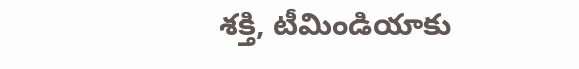శ‌క్తి, టీమిండియాకు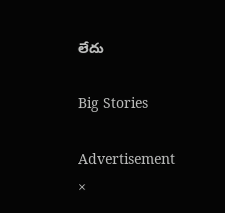లేదు

Big Stories

Advertisement
×